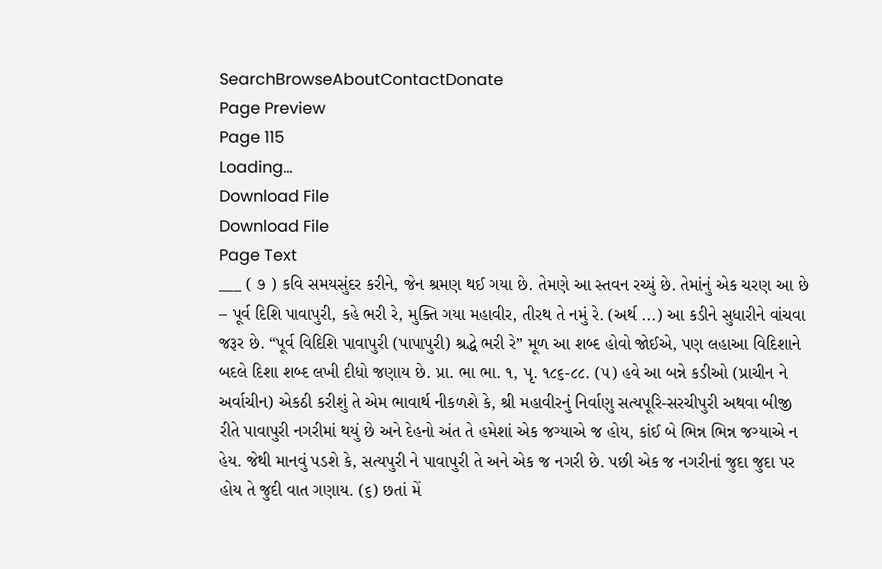SearchBrowseAboutContactDonate
Page Preview
Page 115
Loading...
Download File
Download File
Page Text
___ ( ૭ ) કવિ સમયસુંદર કરીને, જેન શ્રમણ થઈ ગયા છે. તેમણે આ સ્તવન રચ્યું છે. તેમાંનું એક ચરણ આ છે – પૂર્વ દિશિ પાવાપુરી, કહે ભરી રે, મુક્તિ ગયા મહાવીર, તીરથ તે નમું રે. (અર્થ ...) આ કડીને સુધારીને વાંચવા જરૂર છે. “પૂર્વ વિદિશિ પાવાપુરી (પાપાપુરી) શ્રદ્ધે ભરી રે” મૂળ આ શબ્દ હોવો જોઈએ, પણ લહાઆ વિદિશાને બદલે દિશા શબ્દ લખી દીધો જણાય છે. પ્રા. ભા ભા. ૧, પૃ. ૧૮૬-૮૮. (૫) હવે આ બન્ને કડીઓ (પ્રાચીન ને અર્વાચીન) એકઠી કરીશું તે એમ ભાવાર્થ નીકળશે કે, શ્રી મહાવીરનું નિર્વાણુ સત્યપૂરિ-સરચીપુરી અથવા બીજી રીતે પાવાપુરી નગરીમાં થયું છે અને દેહનો અંત તે હમેશાં એક જગ્યાએ જ હોય, કાંઈ બે ભિન્ન ભિન્ન જગ્યાએ ન હેય. જેથી માનવું પડશે કે, સત્યપુરી ને પાવાપુરી તે અને એક જ નગરી છે. પછી એક જ નગરીનાં જુદા જુદા પર હોય તે જુદી વાત ગણાય. (૬) છતાં મેં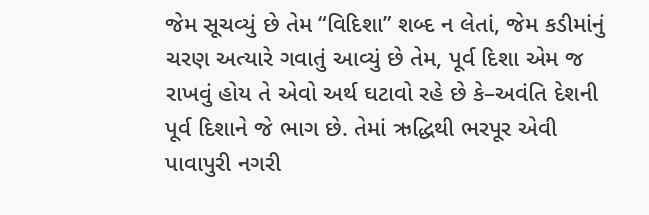જેમ સૂચવ્યું છે તેમ “વિદિશા” શબ્દ ન લેતાં, જેમ કડીમાંનું ચરણ અત્યારે ગવાતું આવ્યું છે તેમ, પૂર્વ દિશા એમ જ રાખવું હોય તે એવો અર્થ ઘટાવો રહે છે કે–અવંતિ દેશની પૂર્વ દિશાને જે ભાગ છે. તેમાં ઋદ્ધિથી ભરપૂર એવી પાવાપુરી નગરી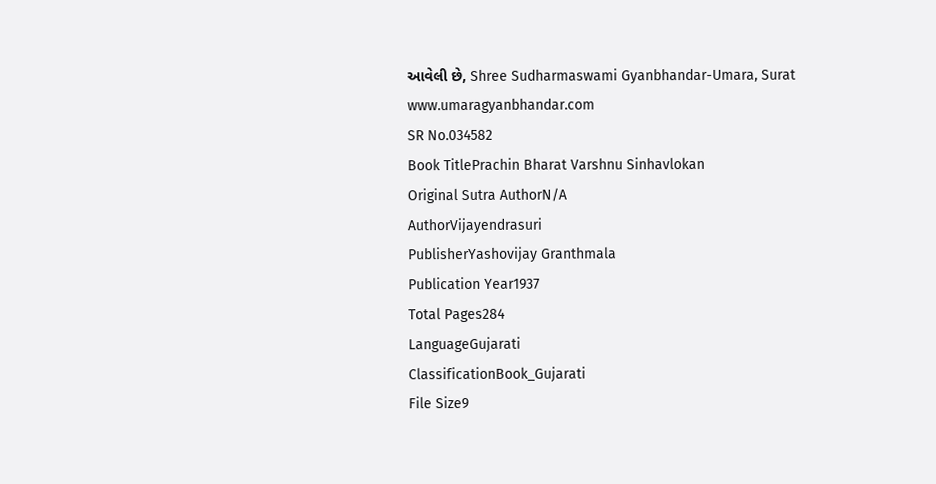આવેલી છે, Shree Sudharmaswami Gyanbhandar-Umara, Surat www.umaragyanbhandar.com
SR No.034582
Book TitlePrachin Bharat Varshnu Sinhavlokan
Original Sutra AuthorN/A
AuthorVijayendrasuri
PublisherYashovijay Granthmala
Publication Year1937
Total Pages284
LanguageGujarati
ClassificationBook_Gujarati
File Size9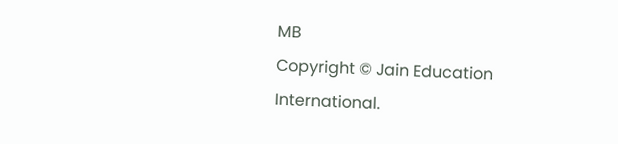MB
Copyright © Jain Education International.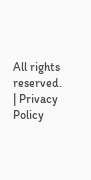All rights reserved. | Privacy Policy